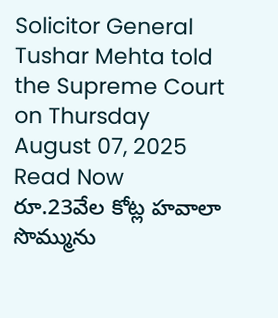Solicitor General Tushar Mehta told the Supreme Court on Thursday
August 07, 2025
Read Now
రూ.23వేల కోట్ల హవాలా సొమ్మును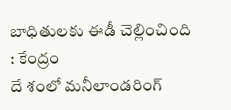బాధితులకు ఈడీ చెల్లించింది : కేంద్రం
దే శంలో మనీలాండరింగ్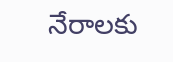నేరాలకు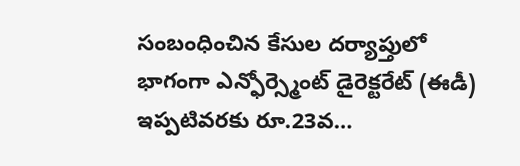సంబంధించిన కేసుల దర్యాప్తులో భాగంగా ఎన్ఫోర్స్మెంట్ డైరెక్టరేట్ (ఈడీ) ఇప్పటివరకు రూ.23వ…